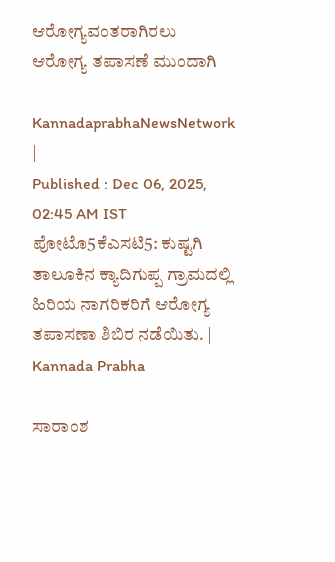ಆರೋಗ್ಯವಂತರಾಗಿರಲು ಆರೋಗ್ಯ ತಪಾಸಣೆ ಮುಂದಾಗಿ

KannadaprabhaNewsNetwork |
Published : Dec 06, 2025, 02:45 AM IST
ಪೋಟೊ5ಕೆಎಸಟಿ5: ಕುಷ್ಟಗಿ ತಾಲೂಕಿನ ಕ್ಯಾದಿಗುಪ್ಪ ಗ್ರಾಮದಲ್ಲಿ ಹಿರಿಯ ನಾಗರಿಕರಿಗೆ ಆರೋಗ್ಯ ತಪಾಸಣಾ ಶಿಬಿರ ನಡೆಯಿತು. | Kannada Prabha

ಸಾರಾಂಶ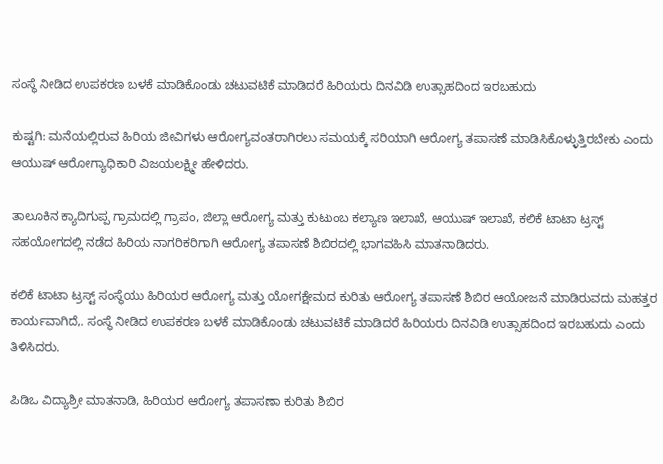ಸಂಸ್ಥೆ ನೀಡಿದ ಉಪಕರಣ ಬಳಕೆ ಮಾಡಿಕೊಂಡು ಚಟುವಟಿಕೆ ಮಾಡಿದರೆ ಹಿರಿಯರು ದಿನವಿಡಿ ಉತ್ಸಾಹದಿಂದ ಇರಬಹುದು

ಕುಷ್ಟಗಿ: ಮನೆಯಲ್ಲಿರುವ ಹಿರಿಯ ಜೀವಿಗಳು ಆರೋಗ್ಯವಂತರಾಗಿರಲು ಸಮಯಕ್ಕೆ ಸರಿಯಾಗಿ ಆರೋಗ್ಯ ತಪಾಸಣೆ ಮಾಡಿಸಿಕೊಳ್ಳುತ್ತಿರಬೇಕು ಎಂದು ಆಯುಷ್ ಆರೋಗ್ಯಾಧಿಕಾರಿ ವಿಜಯಲಕ್ಷ್ಮೀ ಹೇಳಿದರು.

ತಾಲೂಕಿನ ಕ್ಯಾದಿಗುಪ್ಪ ಗ್ರಾಮದಲ್ಲಿ ಗ್ರಾಪಂ, ಜಿಲ್ಲಾ ಆರೋಗ್ಯ ಮತ್ತು ಕುಟುಂಬ ಕಲ್ಯಾಣ ಇಲಾಖೆ, ಆಯುಷ್ ಇಲಾಖೆ, ಕಲಿಕೆ ಟಾಟಾ ಟ್ರಸ್ಟ್ ಸಹಯೋಗದಲ್ಲಿ ನಡೆದ ಹಿರಿಯ ನಾಗರಿಕರಿಗಾಗಿ ಆರೋಗ್ಯ ತಪಾಸಣೆ ಶಿಬಿರದಲ್ಲಿ ಭಾಗವಹಿಸಿ ಮಾತನಾಡಿದರು.

ಕಲಿಕೆ ಟಾಟಾ ಟ್ರಸ್ಟ್ ಸಂಸ್ಥೆಯು ಹಿರಿಯರ ಆರೋಗ್ಯ ಮತ್ತು ಯೋಗಕ್ಷೇಮದ ಕುರಿತು ಆರೋಗ್ಯ ತಪಾಸಣೆ ಶಿಬಿರ ಆಯೋಜನೆ ಮಾಡಿರುವದು ಮಹತ್ತರ ಕಾರ್ಯವಾಗಿದೆ,. ಸಂಸ್ಥೆ ನೀಡಿದ ಉಪಕರಣ ಬಳಕೆ ಮಾಡಿಕೊಂಡು ಚಟುವಟಿಕೆ ಮಾಡಿದರೆ ಹಿರಿಯರು ದಿನವಿಡಿ ಉತ್ಸಾಹದಿಂದ ಇರಬಹುದು ಎಂದು ತಿಳಿಸಿದರು.

ಪಿಡಿಒ ವಿದ್ಯಾಶ್ರೀ ಮಾತನಾಡಿ, ಹಿರಿಯರ ಆರೋಗ್ಯ ತಪಾಸಣಾ ಕುರಿತು ಶಿಬಿರ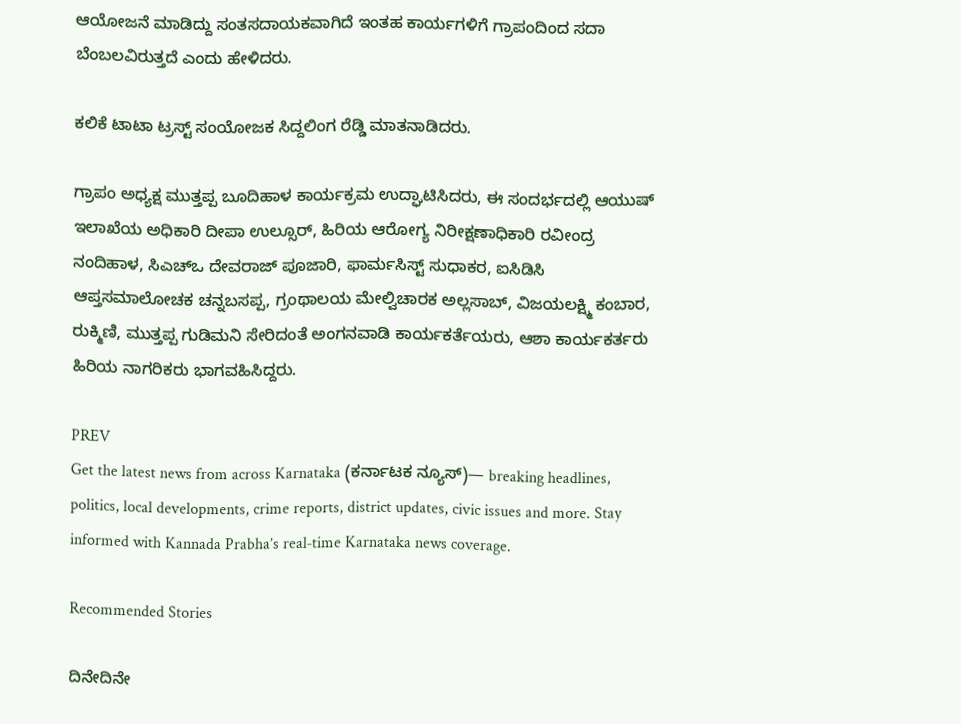ಆಯೋಜನೆ ಮಾಡಿದ್ದು ಸಂತಸದಾಯಕವಾಗಿದೆ ಇಂತಹ ಕಾರ್ಯಗಳಿಗೆ ಗ್ರಾಪಂದಿಂದ ಸದಾ ಬೆಂಬಲವಿರುತ್ತದೆ ಎಂದು ಹೇಳಿದರು.

ಕಲಿಕೆ ಟಾಟಾ ಟ್ರಸ್ಟ್ ಸಂಯೋಜಕ ಸಿದ್ದಲಿಂಗ ರೆಡ್ಡಿ ಮಾತನಾಡಿದರು.

ಗ್ರಾಪಂ ಅಧ್ಯಕ್ಷ ಮುತ್ತಪ್ಪ ಬೂದಿಹಾಳ ಕಾರ್ಯಕ್ರಮ ಉದ್ಘಾಟಿಸಿದರು, ಈ ಸಂದರ್ಭದಲ್ಲಿ ಆಯುಷ್ ಇಲಾಖೆಯ ಅಧಿಕಾರಿ ದೀಪಾ ಉಲ್ಸೂರ್, ಹಿರಿಯ ಆರೋಗ್ಯ ನಿರೀಕ್ಷಣಾಧಿಕಾರಿ ರವೀಂದ್ರ ನಂದಿಹಾಳ, ಸಿಎಚ್ಒ ದೇವರಾಜ್ ಪೂಜಾರಿ, ಫಾರ್ಮಸಿಸ್ಟ್ ಸುಧಾಕರ, ಐಸಿಡಿಸಿ ಆಪ್ತಸಮಾಲೋಚಕ ಚನ್ನಬಸಪ್ಪ, ಗ್ರಂಥಾಲಯ ಮೇಲ್ವಿಚಾರಕ ಅಲ್ಲಸಾಬ್‌, ವಿಜಯಲಕ್ಷ್ಮಿ ಕಂಬಾರ, ರುಕ್ಮಿಣಿ, ಮುತ್ತಪ್ಪ ಗುಡಿಮನಿ ಸೇರಿದಂತೆ ಅಂಗನವಾಡಿ ಕಾರ್ಯಕರ್ತೆಯರು, ಆಶಾ ಕಾರ್ಯಕರ್ತರು ಹಿರಿಯ ನಾಗರಿಕರು ಭಾಗವಹಿಸಿದ್ದರು.

PREV
Get the latest news from across Karnataka (ಕರ್ನಾಟಕ ನ್ಯೂಸ್)— breaking headlines, politics, local developments, crime reports, district updates, civic issues and more. Stay informed with Kannada Prabha’s real‑time Karnataka news coverage.

Recommended Stories

ದಿನೇದಿನೇ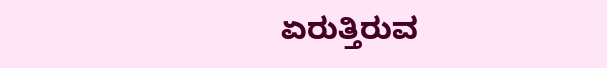ಏರುತ್ತಿರುವ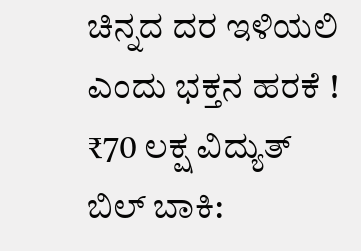ಚಿನ್ನದ ದರ ಇಳಿಯಲಿ ಎಂದು ಭಕ್ತನ ಹರಕೆ !
₹70 ಲಕ್ಷ ವಿದ್ಯುತ್‌ ಬಿಲ್‌ ಬಾಕಿ: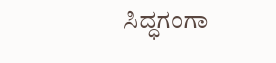ಸಿದ್ಧಗಂಗಾ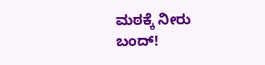ಮಠಕ್ಕೆ ನೀರು ಬಂದ್‌!